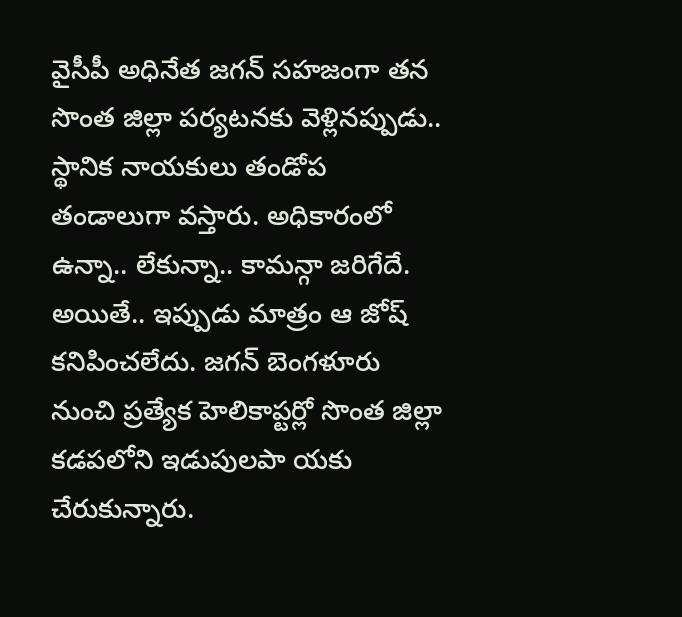వైసీపీ అధినేత జగన్ సహజంగా తన సొంత జిల్లా పర్యటనకు వెళ్లినప్పుడు.. స్థానిక నాయకులు తండోప తండాలుగా వస్తారు. అధికారంలో ఉన్నా.. లేకున్నా.. కామన్గా జరిగేదే. అయితే.. ఇప్పుడు మాత్రం ఆ జోష్ కనిపించలేదు. జగన్ బెంగళూరు నుంచి ప్రత్యేక హెలికాప్టర్లో సొంత జిల్లా కడపలోని ఇడుపులపా యకు చేరుకున్నారు.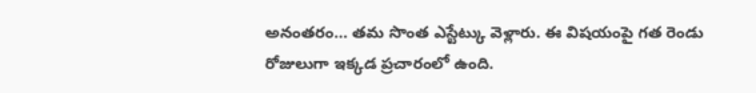అనంతరం… తమ సొంత ఎస్టేట్కు వెళ్లారు. ఈ విషయంపై గత రెండు రోజులుగా ఇక్కడ ప్రచారంలో ఉంది.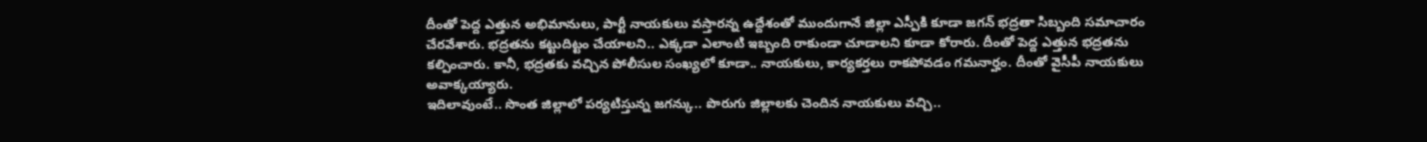దీంతో పెద్ద ఎత్తున అభిమానులు, పార్టీ నాయకులు వస్తారన్న ఉద్దేశంతో ముందుగానే జిల్లా ఎస్పీకి కూడా జగన్ భద్రతా సిబ్బంది సమాచారం చేరవేశారు. భద్రతను కట్టుదిట్టం చేయాలని.. ఎక్కడా ఎలాంటి ఇబ్బంది రాకుండా చూడాలని కూడా కోరారు. దీంతో పెద్ద ఎత్తున భద్రతను కల్పించారు. కానీ, భద్రతకు వచ్చిన పోలీసుల సంఖ్యలో కూడా.. నాయకులు, కార్యకర్తలు రాకపోవడం గమనార్హం. దీంతో వైసీపీ నాయకులు అవాక్కయ్యారు.
ఇదిలావుంటే.. సొంత జిల్లాలో పర్యటిస్తున్న జగన్కు.. పొరుగు జిల్లాలకు చెందిన నాయకులు వచ్చి..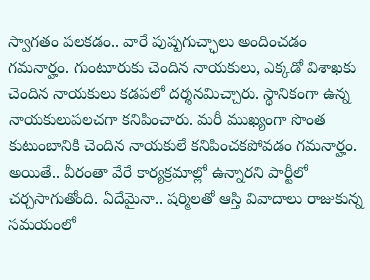స్వాగతం పలకడం.. వారే పుష్పగుచ్ఛాలు అందించడం గమనార్హం. గుంటూరుకు చెందిన నాయకులు, ఎక్కడో విశాఖకు చెందిన నాయకులు కడపలో దర్శనమిచ్చారు. స్థానికంగా ఉన్న నాయకులుపలచగా కనిపించారు. మరీ ముఖ్యంగా సొంత కుటుంబానికి చెందిన నాయకులే కనిపించకపోవడం గమనార్హం.
అయితే.. వీరంతా వేరే కార్యక్రమాల్లో ఉన్నారని పార్టీలో చర్చసాగుతోంది. ఏదేమైనా.. షర్మిలతో ఆస్తి వివాదాలు రాజుకున్న సమయంలో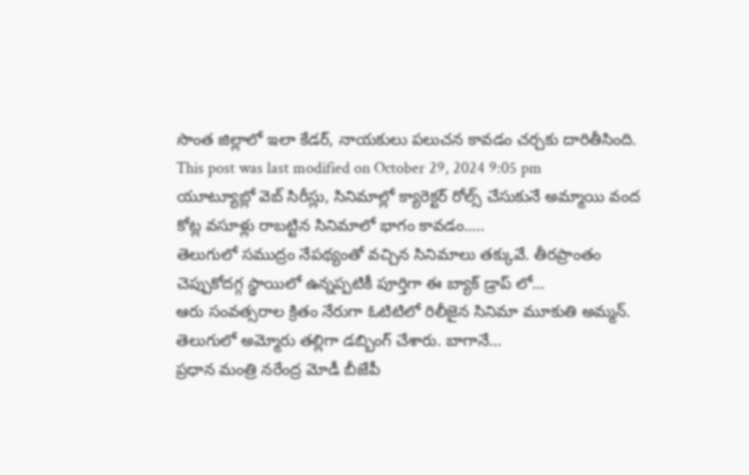సొంత జిల్లాలో ఇలా కేడర్, నాయకులు పలుచన కావడం చర్చకు దారితీసింది.
This post was last modified on October 29, 2024 9:05 pm
యూట్యూబ్లో వెబ్ సిరీస్లు, సినిమాల్లో క్యారెక్టర్ రోల్స్ చేసుకునే అమ్మాయి వంద కోట్ల వసూళ్లు రాబట్టిన సినిమాలో భాగం కావడం..…
తెలుగులో సముద్రం నేపథ్యంతో వచ్చిన సినిమాలు తక్కువే. తీరప్రాంతం చెప్పుకోదగ్గ స్థాయిలో ఉన్నప్పటికీ పూర్తిగా ఈ బ్యాక్ డ్రాప్ లో…
ఆరు సంవత్సరాల క్రితం నేరుగా ఓటిటిలో రిలీజైన సినిమా మూకుతి అమ్మన్. తెలుగులో అమ్మోరు తల్లిగా డబ్బింగ్ చేశారు. బాగానే…
ప్రధాన మంత్రి నరేంద్ర మోడీ బీజేపీ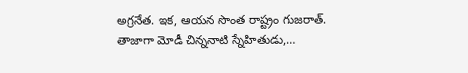అగ్రనేత. ఇక, ఆయన సొంత రాష్ట్రం గుజరాత్. తాజాగా మోడీ చిన్ననాటి స్నేహితుడు,…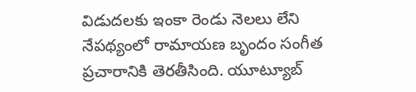విడుదలకు ఇంకా రెండు నెలలు లేని నేపథ్యంలో రామాయణ బృందం సంగీత ప్రచారానికి తెరతీసింది. యూట్యూబ్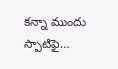కన్నా ముందు స్పాటిఫై…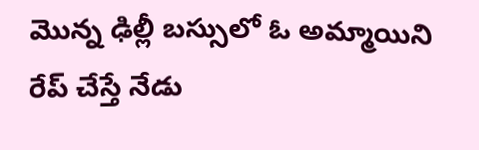మొన్న ఢిల్లీ బస్సులో ఓ అమ్మాయిని రేప్ చేస్తే నేడు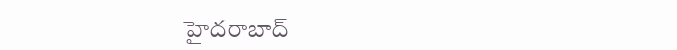హైదరాబాద్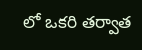లో ఒకరి తర్వాత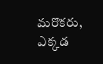మరొకరు, ఎక్కడ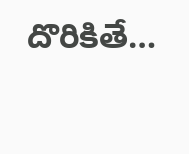దొరికితే…